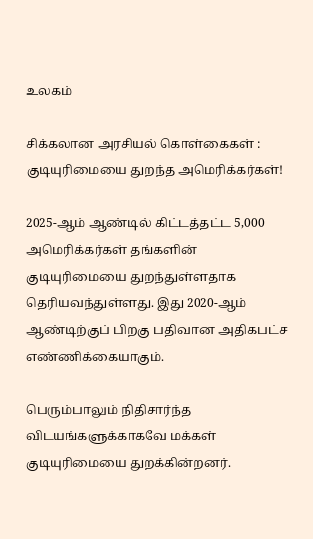உலகம்

சிக்கலான அரசியல் கொள்கைகள் : குடியுரிமையை துறந்த அமெரிக்கர்கள்!

2025-ஆம் ஆண்டில் கிட்டத்தட்ட 5,000 அமெரிக்கர்கள் தங்களின் குடியுரிமையை துறந்துள்ளதாக தெரியவந்துள்ளது. இது 2020-ஆம் ஆண்டிற்குப் பிறகு பதிவான அதிகபட்ச எண்ணிக்கையாகும்.

பெரும்பாலும் நிதிசார்ந்த விடயங்களுக்காகவே மக்கள் குடியுரிமையை துறக்கின்றனர்.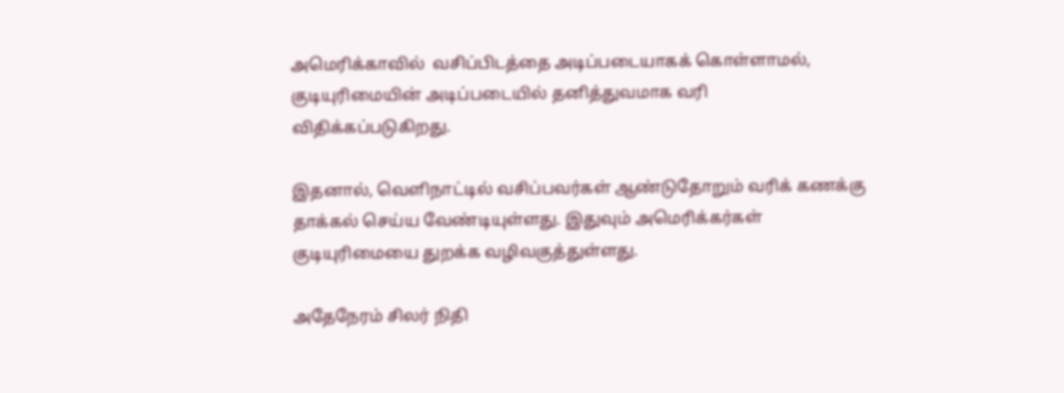அமெரிக்காவில்  வசிப்பிடத்தை அடிப்படையாகக் கொள்ளாமல், குடியுரிமையின் அடிப்படையில் தனித்துவமாக வரி விதிக்கப்படுகிறது.

இதனால், வெளிநாட்டில் வசிப்பவர்கள் ஆண்டுதோறும் வரிக் கணக்கு தாக்கல் செய்ய வேண்டியுள்ளது. இதுவும் அமெரிக்கர்கள் குடியுரிமையை துறக்க வழிவகுத்துள்ளது.

அதேநேரம் சிலர் நிதி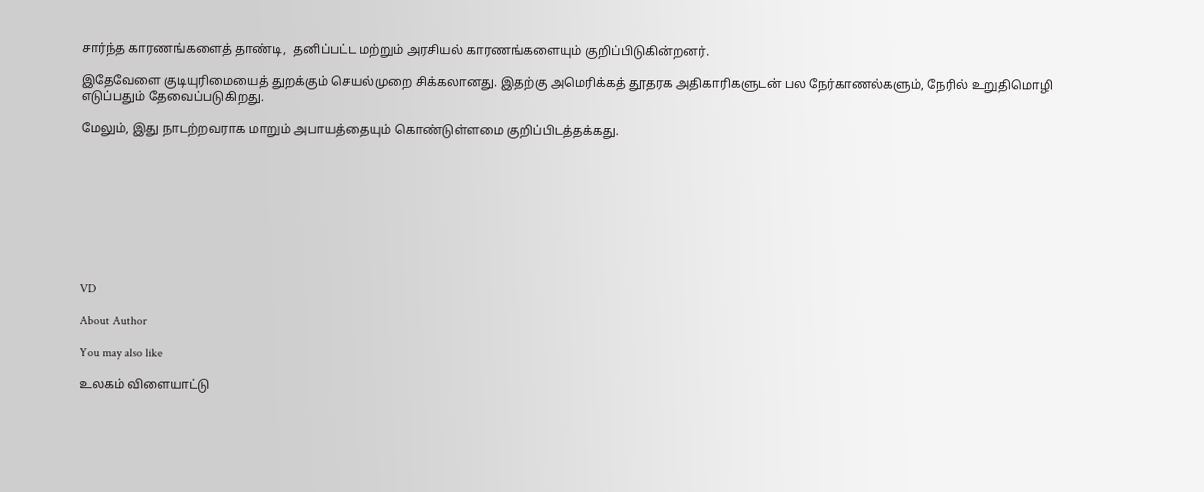சார்ந்த காரணங்களைத் தாண்டி,  தனிப்பட்ட மற்றும் அரசியல் காரணங்களையும் குறிப்பிடுகின்றனர்.

இதேவேளை குடியுரிமையைத் துறக்கும் செயல்முறை சிக்கலானது. இதற்கு அமெரிக்கத் தூதரக அதிகாரிகளுடன் பல நேர்காணல்களும், நேரில் உறுதிமொழி எடுப்பதும் தேவைப்படுகிறது.

மேலும், இது நாடற்றவராக மாறும் அபாயத்தையும் கொண்டுள்ளமை குறிப்பிடத்தக்கது.









VD

About Author

You may also like

உலகம் விளையாட்டு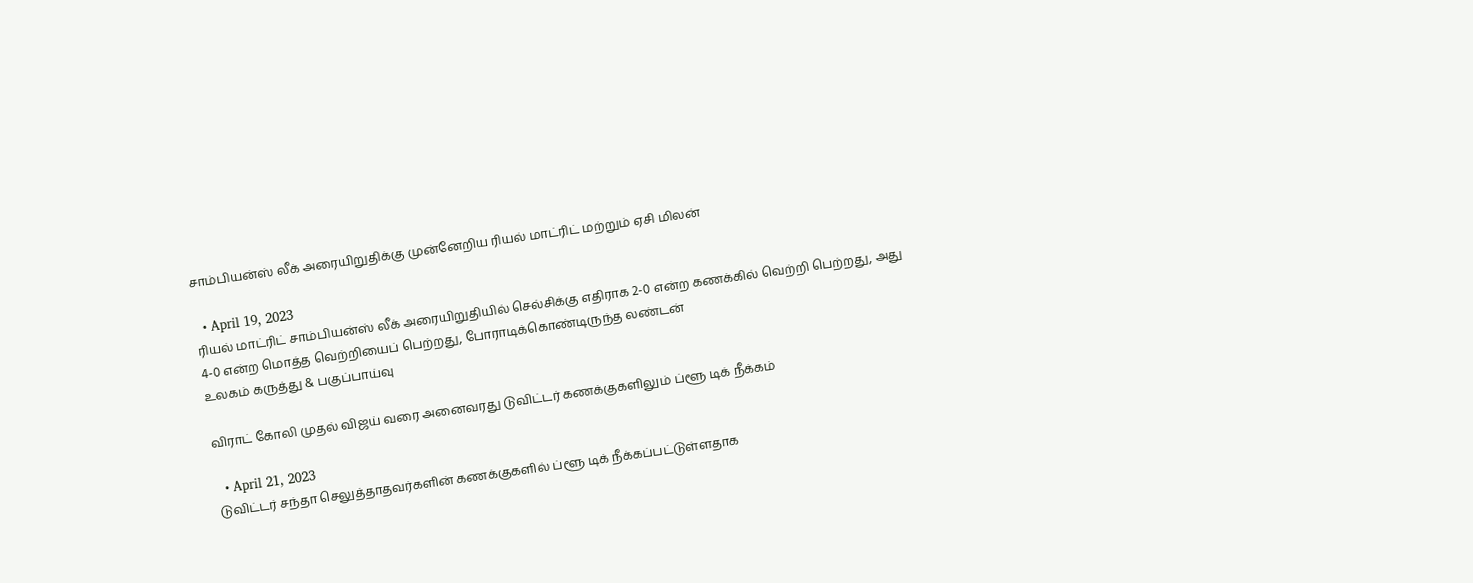சாம்பியன்ஸ் லீக் அரையிறுதிக்கு முன்னேறிய ரியல் மாட்ரிட் மற்றும் ஏசி மிலன்

  • April 19, 2023
ரியல் மாட்ரிட் சாம்பியன்ஸ் லீக் அரையிறுதியில் செல்சிக்கு எதிராக 2-0 என்ற கணக்கில் வெற்றி பெற்றது, அது 4-0 என்ற மொத்த வெற்றியைப் பெற்றது, போராடிக்கொண்டிருந்த லண்டன்
உலகம் கருத்து & பகுப்பாய்வு

விராட் கோலி முதல் விஜய் வரை அனைவரது டுவிட்டர் கணக்குகளிலும் ப்ளூ டிக் நீக்கம்

  • April 21, 2023
டுவிட்டர் சந்தா செலுத்தாதவர்களின் கணக்குகளில் ப்ளூ டிக் நீக்கப்பட்டுள்ளதாக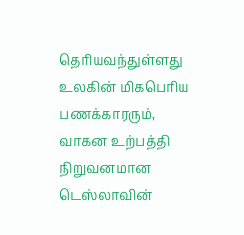தெரியவந்துள்ளது உலகின் மிகபெரிய பணக்காரரும், வாகன உற்பத்தி நிறுவனமான டெஸ்லாவின்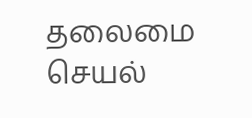தலைமை செயல்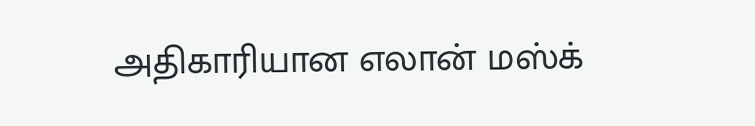அதிகாரியான எலான் மஸ்க்